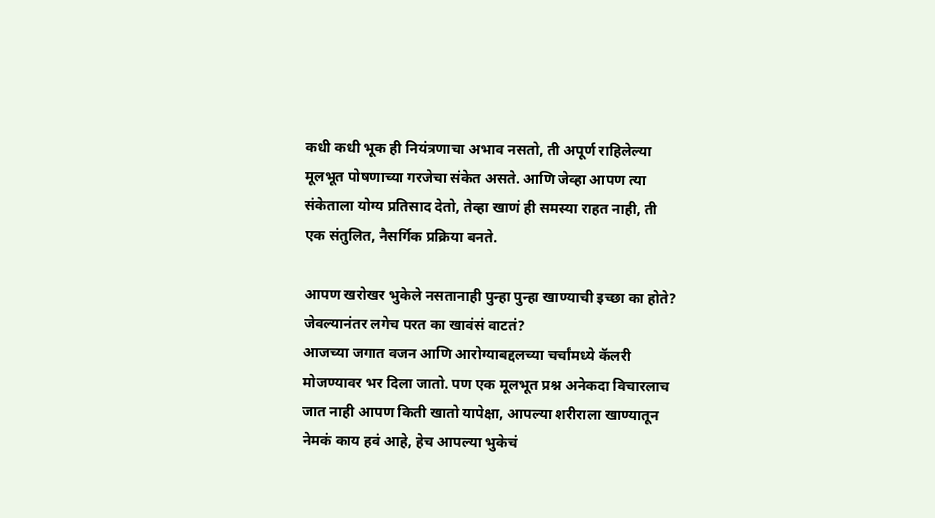कधी कधी भूक ही नियंत्रणाचा अभाव नसतो, ती अपूर्ण राहिलेल्या मूलभूत पोषणाच्या गरजेचा संकेत असते. आणि जेव्हा आपण त्या संकेताला योग्य प्रतिसाद देतो, तेव्हा खाणं ही समस्या राहत नाही, ती एक संतुलित, नैसर्गिक प्रक्रिया बनते.

आपण खरोखर भुकेले नसतानाही पुन्हा पुन्हा खाण्याची इच्छा का होते?
जेवल्यानंतर लगेच परत का खावंसं वाटतं?
आजच्या जगात वजन आणि आरोग्याबद्दलच्या चर्चांमध्ये कॅलरी मोजण्यावर भर दिला जातो. पण एक मूलभूत प्रश्न अनेकदा विचारलाच जात नाही आपण किती खातो यापेक्षा, आपल्या शरीराला खाण्यातून नेमकं काय हवं आहे, हेच आपल्या भुकेचं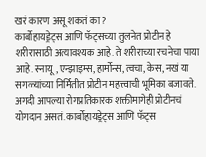खरं कारण असू शकतं का?
कार्बोहायड्रेट्स आणि फॅट्सच्या तुलनेत प्रोटीन हे शरीरासाठी अत्यावश्यक आहे. ते शरीराच्या रचनेचा पाया आहे. स्नायू, एन्झाइम्स, हार्मोन्स, त्वचा, केस, नखं या सगळ्यांच्या निर्मितीत प्रोटीन महत्त्वाची भूमिका बजावते. अगदी आपल्या रोगप्रतिकारक शक्तीमागेही प्रोटीनचं योगदान असतं. कार्बोहायड्रेट्स आणि फॅट्स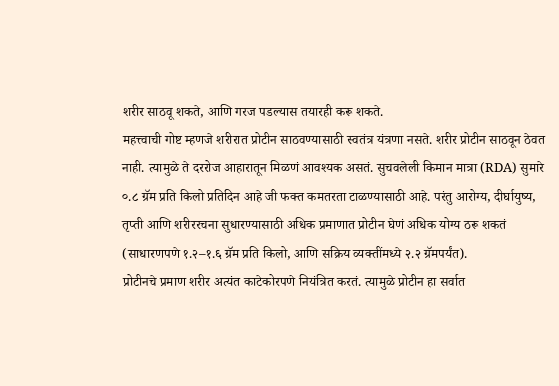शरीर साठवू शकते, आणि गरज पडल्यास तयारही करू शकते.
महत्त्वाची गोष्ट म्हणजे शरीरात प्रोटीन साठवण्यासाठी स्वतंत्र यंत्रणा नसते. शरीर प्रोटीन साठवून ठेवत नाही. त्यामुळे ते दररोज आहारातून मिळणं आवश्यक असतं. सुचवलेली किमान मात्रा (RDA) सुमारे ०.८ ग्रॅम प्रति किलो प्रतिदिन आहे जी फक्त कमतरता टाळण्यासाठी आहे. परंतु आरोग्य, दीर्घायुष्य, तृप्ती आणि शरीररचना सुधारण्यासाठी अधिक प्रमाणात प्रोटीन घेणं अधिक योग्य ठरू शकतं (साधारणपणे १.२–१.६ ग्रॅम प्रति किलो, आणि सक्रिय व्यक्तींमध्ये २.२ ग्रॅमपर्यंत).
प्रोटीनचे प्रमाण शरीर अत्यंत काटेकोरपणे नियंत्रित करतं. त्यामुळे प्रोटीन हा सर्वात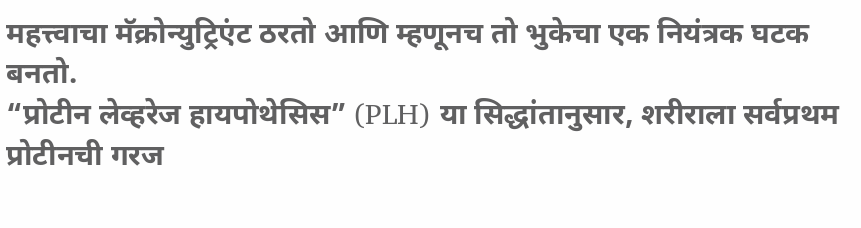महत्त्वाचा मॅक्रोन्युट्रिएंट ठरतो आणि म्हणूनच तो भुकेचा एक नियंत्रक घटक बनतो.
“प्रोटीन लेव्हरेज हायपोथेसिस” (PLH) या सिद्धांतानुसार, शरीराला सर्वप्रथम प्रोटीनची गरज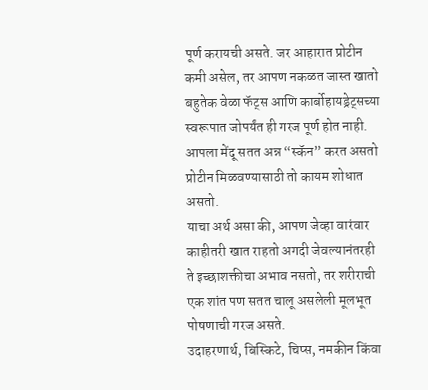पूर्ण करायची असते. जर आहारात प्रोटीन कमी असेल, तर आपण नकळत जास्त खातो बहुतेक वेळा फॅट्स आणि कार्बोहायड्रेट्सच्या स्वरूपात जोपर्यंत ही गरज पूर्ण होत नाही. आपला मेंदू सतत अन्न “स्कॅन” करत असतो प्रोटीन मिळवण्यासाठी तो कायम शोधात असतो.
याचा अर्थ असा की, आपण जेव्हा वारंवार काहीतरी खात राहतो अगदी जेवल्यानंतरही ते इच्छाशक्तीचा अभाव नसतो, तर शरीराची एक शांत पण सतत चालू असलेली मूलभूत पोषणाची गरज असते.
उदाहरणार्थ, बिस्किटे, चिप्स, नमकीन किंवा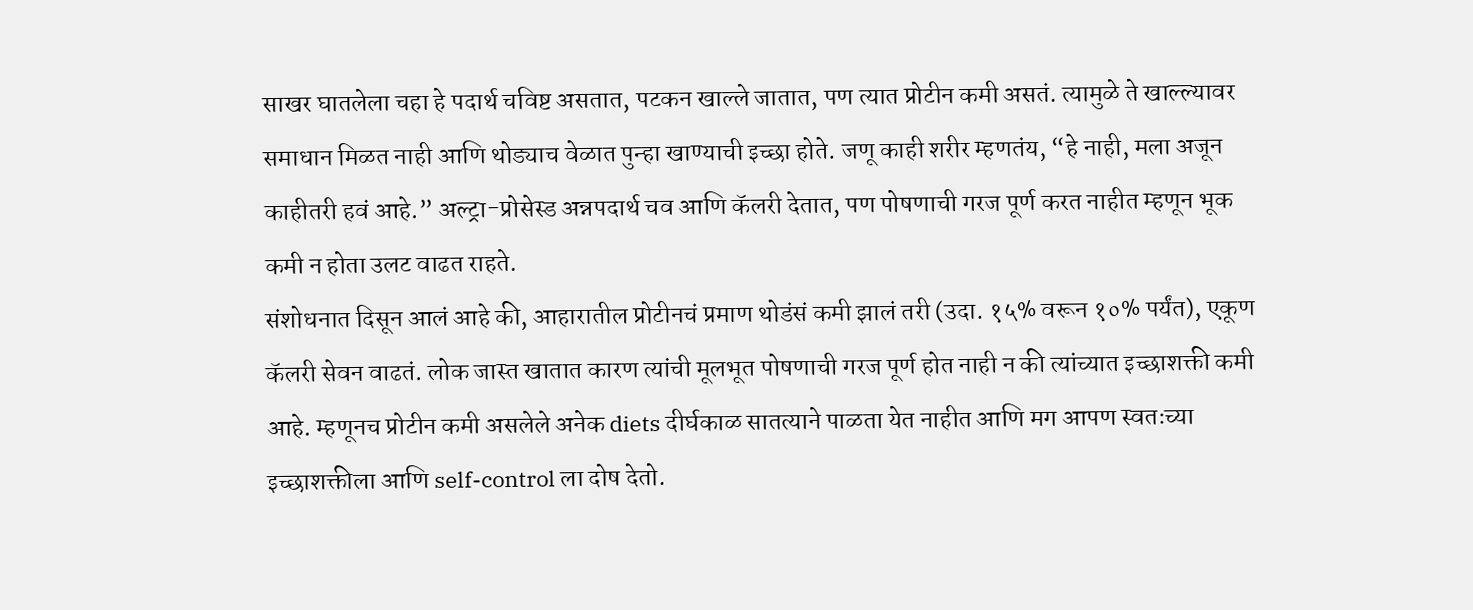साखर घातलेला चहा हे पदार्थ चविष्ट असतात, पटकन खाल्ले जातात, पण त्यात प्रोटीन कमी असतं. त्यामुळे ते खाल्ल्यावर समाधान मिळत नाही आणि थोड्याच वेळात पुन्हा खाण्याची इच्छा होते. जणू काही शरीर म्हणतंय, “हे नाही, मला अजून काहीतरी हवं आहे.” अल्ट्रा-प्रोसेस्ड अन्नपदार्थ चव आणि कॅलरी देतात, पण पोषणाची गरज पूर्ण करत नाहीत म्हणून भूक कमी न होता उलट वाढत राहते.
संशोधनात दिसून आलं आहे की, आहारातील प्रोटीनचं प्रमाण थोडंसं कमी झालं तरी (उदा. १५% वरून १०% पर्यंत), एकूण कॅलरी सेवन वाढतं. लोक जास्त खातात कारण त्यांची मूलभूत पोषणाची गरज पूर्ण होत नाही न की त्यांच्यात इच्छाशक्ती कमी आहे. म्हणूनच प्रोटीन कमी असलेले अनेक diets दीर्घकाळ सातत्याने पाळता येत नाहीत आणि मग आपण स्वतःच्या इच्छाशक्तीला आणि self-control ला दोष देतो.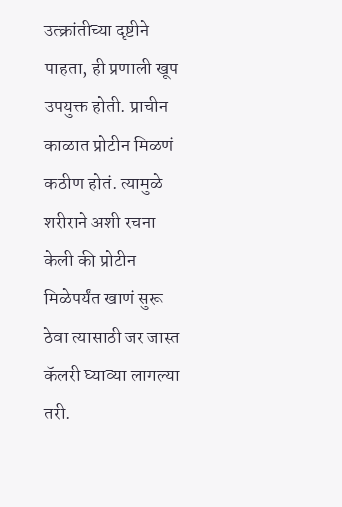उत्क्रांतीच्या दृष्टीने पाहता, ही प्रणाली खूप उपयुक्त होती. प्राचीन काळात प्रोटीन मिळणं कठीण होतं. त्यामुळे शरीराने अशी रचना केली की प्रोटीन मिळेपर्यंत खाणं सुरू ठेवा त्यासाठी जर जास्त कॅलरी घ्याव्या लागल्या तरी.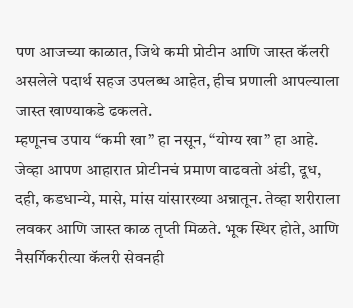पण आजच्या काळात, जिथे कमी प्रोटीन आणि जास्त कॅलरी असलेले पदार्थ सहज उपलब्ध आहेत, हीच प्रणाली आपल्याला जास्त खाण्याकडे ढकलते.
म्हणूनच उपाय “कमी खा” हा नसून, “योग्य खा” हा आहे.
जेव्हा आपण आहारात प्रोटीनचं प्रमाण वाढवतो अंडी, दूध, दही, कडधान्ये, मासे, मांस यांसारख्या अन्नातून. तेव्हा शरीराला लवकर आणि जास्त काळ तृप्ती मिळते. भूक स्थिर होते, आणि नैसर्गिकरीत्या कॅलरी सेवनही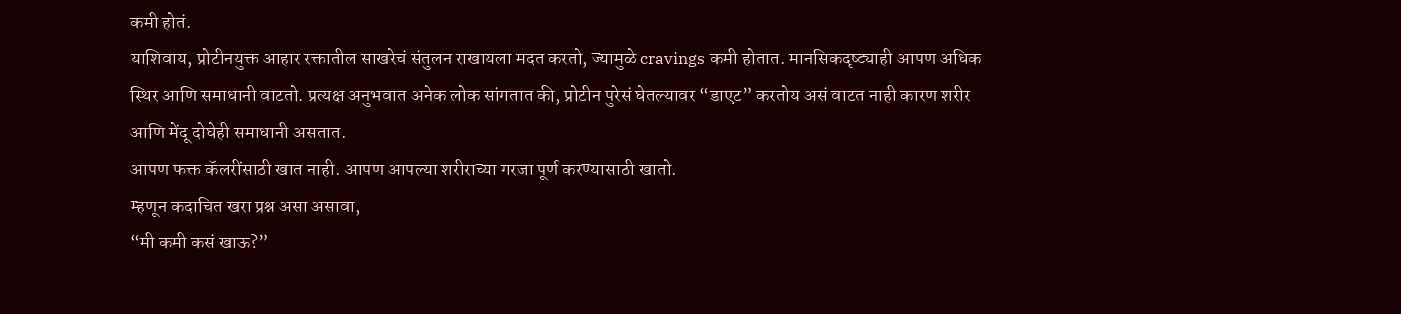कमी होतं.
याशिवाय, प्रोटीनयुक्त आहार रक्तातील साखरेचं संतुलन राखायला मदत करतो, ज्यामुळे cravings कमी होतात. मानसिकदृष्ट्याही आपण अधिक स्थिर आणि समाधानी वाटतो. प्रत्यक्ष अनुभवात अनेक लोक सांगतात की, प्रोटीन पुरेसं घेतल्यावर “डाएट” करतोय असं वाटत नाही कारण शरीर आणि मेंदू दोघेही समाधानी असतात.
आपण फक्त कॅलरींसाठी खात नाही. आपण आपल्या शरीराच्या गरजा पूर्ण करण्यासाठी खातो.
म्हणून कदाचित खरा प्रश्न असा असावा,
“मी कमी कसं खाऊ?”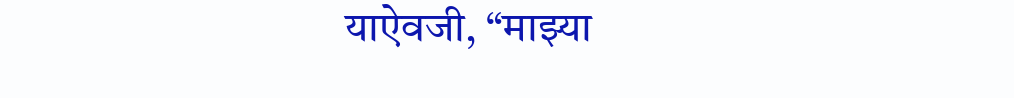याऐवजी, “माझ्या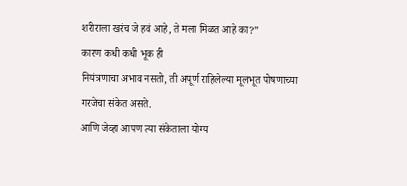शरीराला खरंच जे हवं आहे, ते मला मिळत आहे का?”
कारण कधी कधी भूक ही
नियंत्रणाचा अभाव नसतो, ती अपूर्ण राहिलेल्या मूलभूत पोषणाच्या गरजेचा संकेत असते.
आणि जेव्हा आपण त्या संकेताला योग्य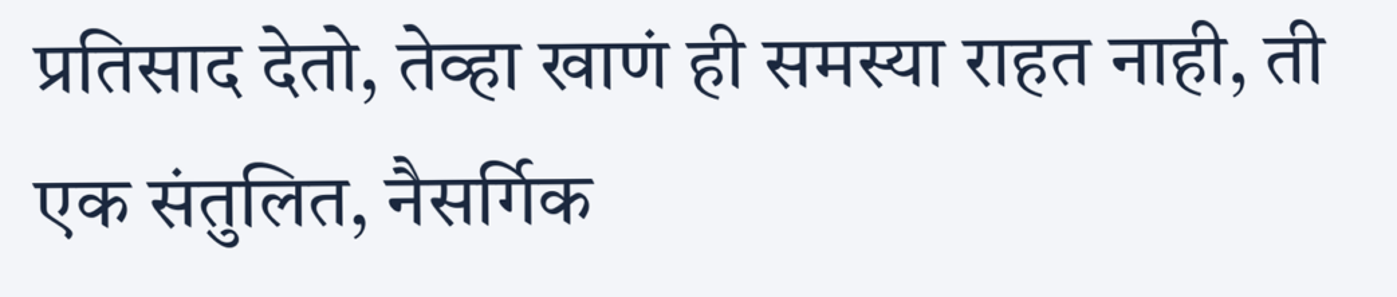प्रतिसाद देतो, तेव्हा खाणं ही समस्या राहत नाही, ती एक संतुलित, नैसर्गिक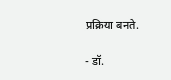प्रक्रिया बनते.

- डॉ.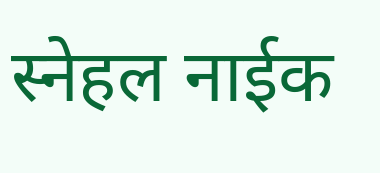स्नेहल नाईक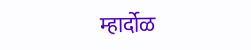म्हार्दोळ